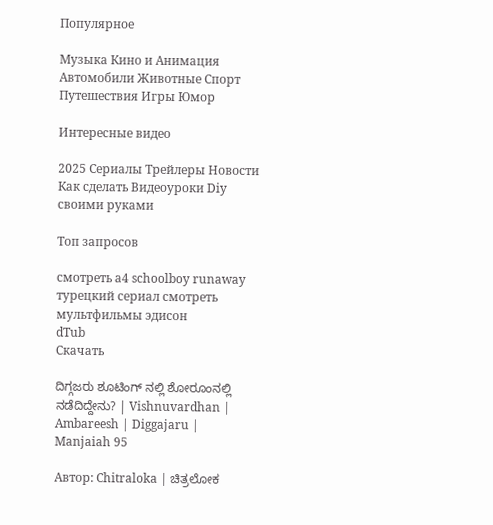Популярное

Музыка Кино и Анимация Автомобили Животные Спорт Путешествия Игры Юмор

Интересные видео

2025 Сериалы Трейлеры Новости Как сделать Видеоуроки Diy своими руками

Топ запросов

смотреть а4 schoolboy runaway турецкий сериал смотреть мультфильмы эдисон
dTub
Скачать

ದಿಗ್ಗಜರು ಶೂಟಿಂಗ್ ನಲ್ಲಿ ಶೋರೂಂನಲ್ಲಿ ನಡೆದಿದ್ದೇನು? | Vishnuvardhan | Ambareesh | Diggajaru | Manjaiah 95

Автор: Chitraloka | ಚಿತ್ರಲೋಕ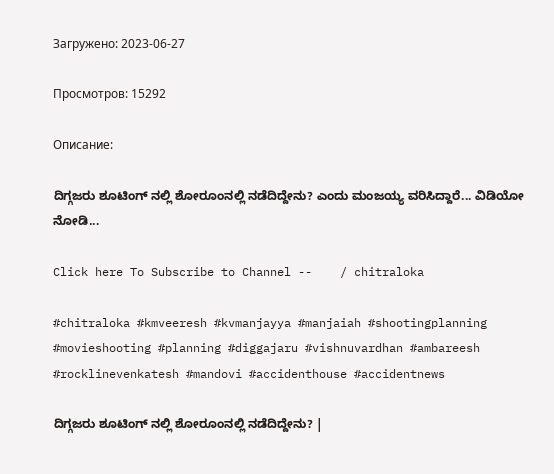Загружено: 2023-06-27

Просмотров: 15292

Описание:

ದಿಗ್ಗಜರು ಶೂಟಿಂಗ್ ನಲ್ಲಿ ಶೋರೂಂನಲ್ಲಿ ನಡೆದಿದ್ದೇನು? ಎಂದು ಮಂಜಯ್ಯ ವರಿಸಿದ್ದಾರೆ... ವಿಡಿಯೋ ನೋಡಿ...

Click here To Subscribe to Channel --    / chitraloka

#chitraloka #kmveeresh #kvmanjayya #manjaiah #shootingplanning #movieshooting #planning #diggajaru #vishnuvardhan #ambareesh #rocklinevenkatesh #mandovi #accidenthouse #accidentnews

ದಿಗ್ಗಜರು ಶೂಟಿಂಗ್ ನಲ್ಲಿ ಶೋರೂಂನಲ್ಲಿ ನಡೆದಿದ್ದೇನು? |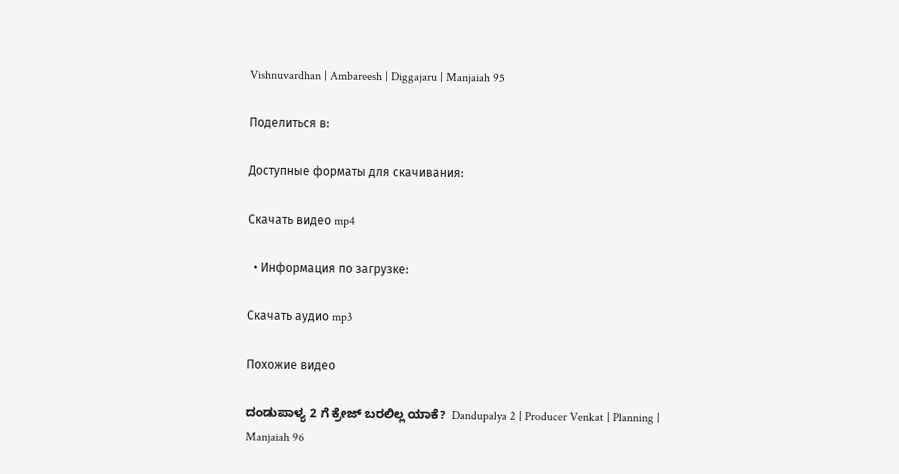Vishnuvardhan | Ambareesh | Diggajaru | Manjaiah 95

Поделиться в:

Доступные форматы для скачивания:

Скачать видео mp4

  • Информация по загрузке:

Скачать аудио mp3

Похожие видео

ದಂಡುಪಾಳ್ಯ 2 ಗೆ ಕ್ರೇಜ್ ಬರಲಿಲ್ಲ ಯಾಕೆ?  Dandupalya 2 | Producer Venkat | Planning | Manjaiah 96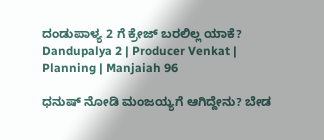ದಂಡುಪಾಳ್ಯ 2 ಗೆ ಕ್ರೇಜ್ ಬರಲಿಲ್ಲ ಯಾಕೆ? Dandupalya 2 | Producer Venkat | Planning | Manjaiah 96

ಧನುಷ್ ನೋಡಿ ಮಂಜಯ್ಯಗೆ ಆಗಿದ್ದೇನು? ಬೇಡ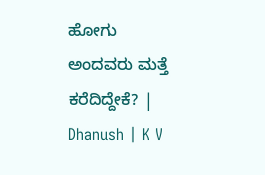ಹೋಗು ಅಂದವರು ಮತ್ತೆ ಕರೆದಿದ್ದೇಕೆ? | Dhanush | K V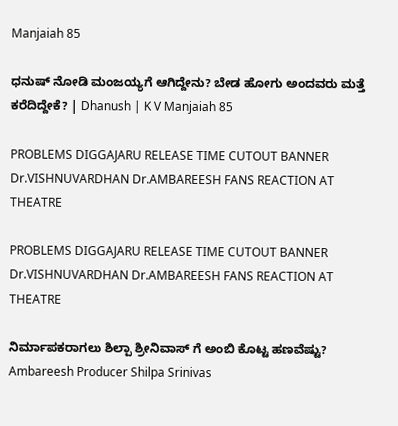Manjaiah 85

ಧನುಷ್ ನೋಡಿ ಮಂಜಯ್ಯಗೆ ಆಗಿದ್ದೇನು? ಬೇಡ ಹೋಗು ಅಂದವರು ಮತ್ತೆ ಕರೆದಿದ್ದೇಕೆ? | Dhanush | K V Manjaiah 85

PROBLEMS DIGGAJARU RELEASE TIME CUTOUT BANNER Dr.VISHNUVARDHAN Dr.AMBAREESH FANS REACTION AT THEATRE

PROBLEMS DIGGAJARU RELEASE TIME CUTOUT BANNER Dr.VISHNUVARDHAN Dr.AMBAREESH FANS REACTION AT THEATRE

ನಿರ್ಮಾಪಕರಾಗಲು ಶಿಲ್ಪಾ ಶ್ರೀನಿವಾಸ್ ಗೆ ಅಂಬಿ ಕೊಟ್ಟ ಹಣವೆಷ್ಟು? Ambareesh Producer Shilpa Srinivas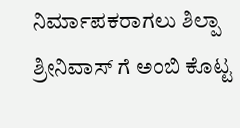ನಿರ್ಮಾಪಕರಾಗಲು ಶಿಲ್ಪಾ ಶ್ರೀನಿವಾಸ್ ಗೆ ಅಂಬಿ ಕೊಟ್ಟ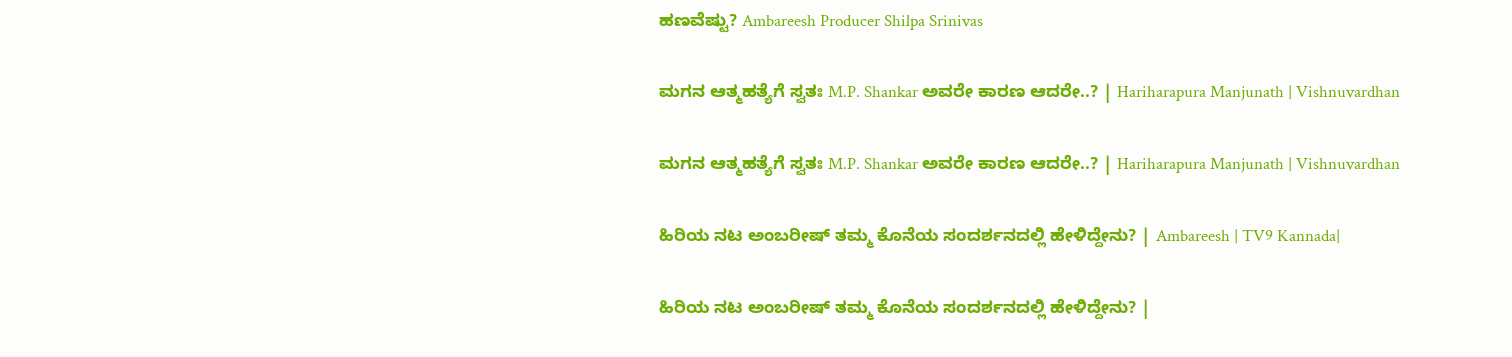ಹಣವೆಷ್ಟು? Ambareesh Producer Shilpa Srinivas

ಮಗನ ಆತ್ಮಹತ್ಯೆಗೆ ಸ್ವತಃ M.P. Shankar ಅವರೇ ಕಾರಣ ಆದರೇ..? | Hariharapura Manjunath | Vishnuvardhan

ಮಗನ ಆತ್ಮಹತ್ಯೆಗೆ ಸ್ವತಃ M.P. Shankar ಅವರೇ ಕಾರಣ ಆದರೇ..? | Hariharapura Manjunath | Vishnuvardhan

ಹಿರಿಯ ನಟ ಅಂಬರೀಷ್ ತಮ್ಮ ಕೊನೆಯ ಸಂದರ್ಶನದಲ್ಲಿ ಹೇಳಿದ್ದೇನು? | Ambareesh | TV9 Kannada|

ಹಿರಿಯ ನಟ ಅಂಬರೀಷ್ ತಮ್ಮ ಕೊನೆಯ ಸಂದರ್ಶನದಲ್ಲಿ ಹೇಳಿದ್ದೇನು? |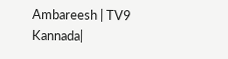Ambareesh | TV9 Kannada|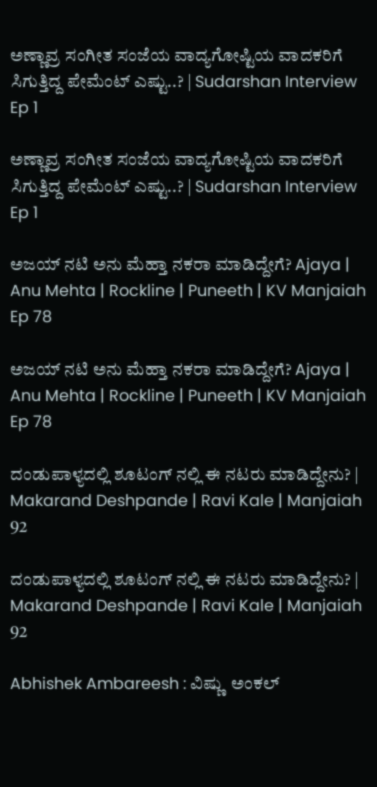ಅಣ್ಣಾವ್ರ ಸಂಗೀತ ಸಂಜೆಯ ವಾದ್ಯಗೋಷ್ಟಿಯ ವಾದಕರಿಗೆ ಸಿಗುತ್ತಿದ್ದ ಪೇಮೆಂಟ್ ಎಷ್ಟು..? | Sudarshan Interview Ep 1

ಅಣ್ಣಾವ್ರ ಸಂಗೀತ ಸಂಜೆಯ ವಾದ್ಯಗೋಷ್ಟಿಯ ವಾದಕರಿಗೆ ಸಿಗುತ್ತಿದ್ದ ಪೇಮೆಂಟ್ ಎಷ್ಟು..? | Sudarshan Interview Ep 1

ಅಜಯ್ ನಟಿ ಅನು ಮೆಹ್ತಾ ನಕರಾ ಮಾಡಿದ್ದೇಗೆ? Ajaya | Anu Mehta | Rockline | Puneeth | KV Manjaiah Ep 78

ಅಜಯ್ ನಟಿ ಅನು ಮೆಹ್ತಾ ನಕರಾ ಮಾಡಿದ್ದೇಗೆ? Ajaya | Anu Mehta | Rockline | Puneeth | KV Manjaiah Ep 78

ದಂಡುಪಾಳ್ಯದಲ್ಲಿ ಶೂಟಂಗ್ ನಲ್ಲಿ ಈ ನಟರು ಮಾಡಿದ್ದೇನು? | Makarand Deshpande | Ravi Kale | Manjaiah 92

ದಂಡುಪಾಳ್ಯದಲ್ಲಿ ಶೂಟಂಗ್ ನಲ್ಲಿ ಈ ನಟರು ಮಾಡಿದ್ದೇನು? | Makarand Deshpande | Ravi Kale | Manjaiah 92

Abhishek Ambareesh : ವಿಷ್ಣು  ಅಂಕಲ್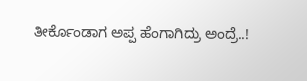ತೀರ್ಕೊಂಡಾಗ ಅಪ್ಪ ಹೆಂಗಾಗಿದ್ರು ಅಂದ್ರೆ..!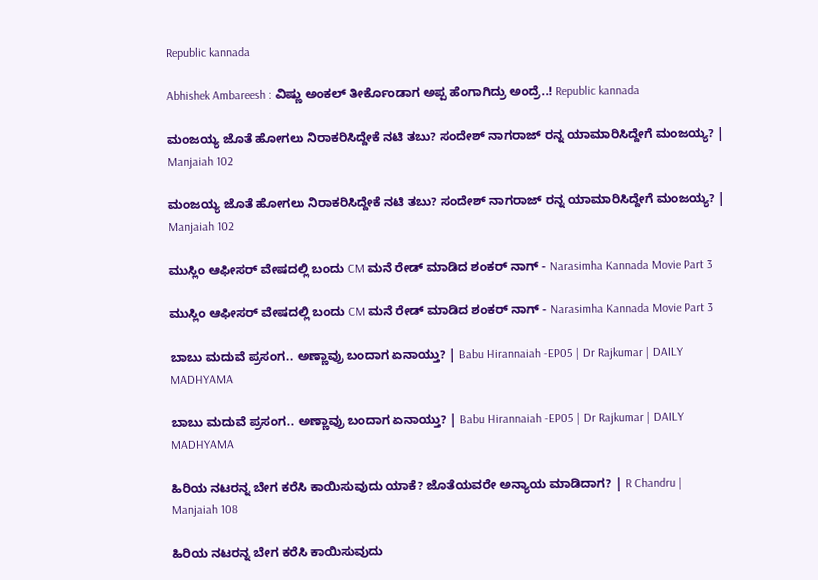Republic kannada

Abhishek Ambareesh : ವಿಷ್ಣು ಅಂಕಲ್ ತೀರ್ಕೊಂಡಾಗ ಅಪ್ಪ ಹೆಂಗಾಗಿದ್ರು ಅಂದ್ರೆ..! Republic kannada

ಮಂಜಯ್ಯ ಜೊತೆ ಹೋಗಲು ನಿರಾಕರಿಸಿದ್ದೇಕೆ ನಟಿ ತಬು? ಸಂದೇಶ್ ನಾಗರಾಜ್ ರನ್ನ ಯಾಮಾರಿಸಿದ್ದೇಗೆ ಮಂಜಯ್ಯ? | Manjaiah 102

ಮಂಜಯ್ಯ ಜೊತೆ ಹೋಗಲು ನಿರಾಕರಿಸಿದ್ದೇಕೆ ನಟಿ ತಬು? ಸಂದೇಶ್ ನಾಗರಾಜ್ ರನ್ನ ಯಾಮಾರಿಸಿದ್ದೇಗೆ ಮಂಜಯ್ಯ? | Manjaiah 102

ಮುಸ್ಲಿಂ ಆಫೀಸರ್ ವೇಷದಲ್ಲಿ ಬಂದು CM ಮನೆ ರೇಡ್ ಮಾಡಿದ ಶಂಕರ್ ನಾಗ್ - Narasimha Kannada Movie Part 3

ಮುಸ್ಲಿಂ ಆಫೀಸರ್ ವೇಷದಲ್ಲಿ ಬಂದು CM ಮನೆ ರೇಡ್ ಮಾಡಿದ ಶಂಕರ್ ನಾಗ್ - Narasimha Kannada Movie Part 3

ಬಾಬು ಮದುವೆ ಪ್ರಸಂಗ.. ಅಣ್ಣಾವ್ರು ಬಂದಾಗ ಏನಾಯ್ತು? | Babu Hirannaiah -EP05 | Dr Rajkumar | DAILY MADHYAMA

ಬಾಬು ಮದುವೆ ಪ್ರಸಂಗ.. ಅಣ್ಣಾವ್ರು ಬಂದಾಗ ಏನಾಯ್ತು? | Babu Hirannaiah -EP05 | Dr Rajkumar | DAILY MADHYAMA

ಹಿರಿಯ ನಟರನ್ನ ಬೇಗ ಕರೆಸಿ ಕಾಯಿಸುವುದು ಯಾಕೆ? ಜೊತೆಯವರೇ ಅನ್ಯಾಯ ಮಾಡಿದಾಗ? | R Chandru | Manjaiah 108

ಹಿರಿಯ ನಟರನ್ನ ಬೇಗ ಕರೆಸಿ ಕಾಯಿಸುವುದು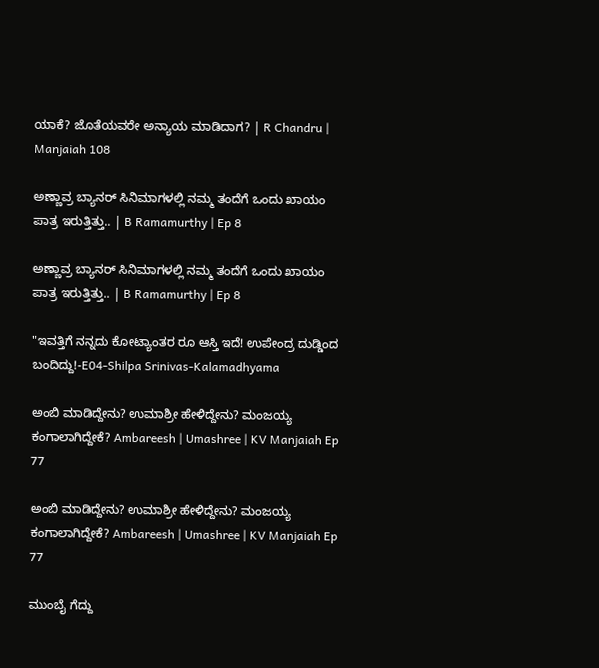ಯಾಕೆ? ಜೊತೆಯವರೇ ಅನ್ಯಾಯ ಮಾಡಿದಾಗ? | R Chandru | Manjaiah 108

ಅಣ್ಣಾವ್ರ ಬ್ಯಾನರ್ ಸಿನಿಮಾಗಳಲ್ಲಿ ನಮ್ಮ ತಂದೆಗೆ ಒಂದು ಖಾಯಂ ಪಾತ್ರ ಇರುತ್ತಿತ್ತು.. | B Ramamurthy | Ep 8

ಅಣ್ಣಾವ್ರ ಬ್ಯಾನರ್ ಸಿನಿಮಾಗಳಲ್ಲಿ ನಮ್ಮ ತಂದೆಗೆ ಒಂದು ಖಾಯಂ ಪಾತ್ರ ಇರುತ್ತಿತ್ತು.. | B Ramamurthy | Ep 8

"ಇವತ್ತಿಗೆ ನನ್ನದು ಕೋಟ್ಯಾಂತರ ರೂ ಆಸ್ತಿ ಇದೆ! ಉಪೇಂದ್ರ ದುಡ್ಡಿಂದ ಬಂದಿದ್ದು!-E04-Shilpa Srinivas-Kalamadhyama

ಅಂಬಿ ಮಾಡಿದ್ದೇನು? ಉಮಾಶ್ರೀ ಹೇಳಿದ್ದೇನು? ಮಂಜಯ್ಯ ಕಂಗಾಲಾಗಿದ್ದೇಕೆ? Ambareesh | Umashree | KV Manjaiah Ep 77

ಅಂಬಿ ಮಾಡಿದ್ದೇನು? ಉಮಾಶ್ರೀ ಹೇಳಿದ್ದೇನು? ಮಂಜಯ್ಯ ಕಂಗಾಲಾಗಿದ್ದೇಕೆ? Ambareesh | Umashree | KV Manjaiah Ep 77

ಮುಂಬೈ ಗೆದ್ದು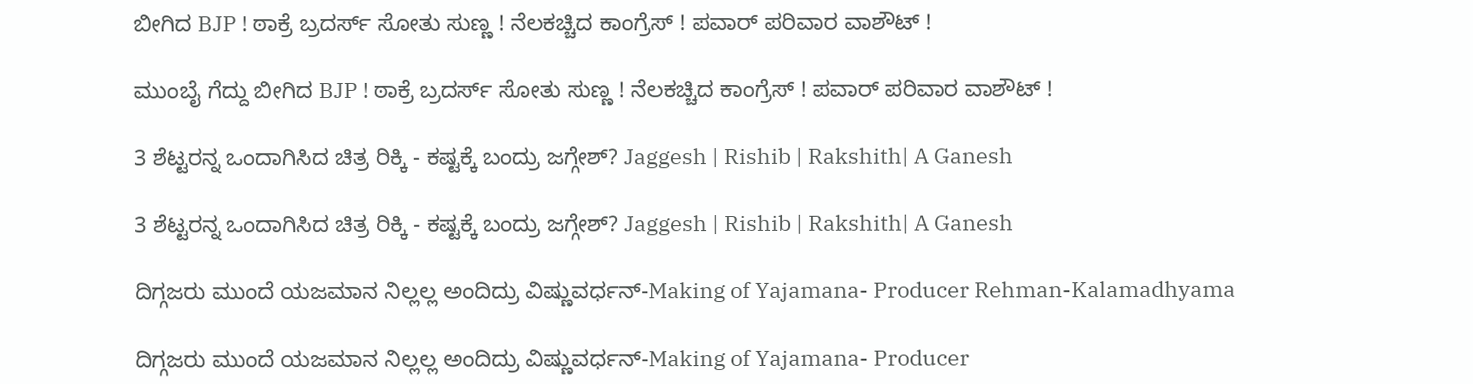ಬೀಗಿದ BJP ! ಠಾಕ್ರೆ ಬ್ರದರ್ಸ್ ಸೋತು ಸುಣ್ಣ ! ನೆಲಕಚ್ಚಿದ ಕಾಂಗ್ರೆಸ್ ! ಪವಾರ್ ಪರಿವಾರ ವಾಶೌಟ್ !

ಮುಂಬೈ ಗೆದ್ದು ಬೀಗಿದ BJP ! ಠಾಕ್ರೆ ಬ್ರದರ್ಸ್ ಸೋತು ಸುಣ್ಣ ! ನೆಲಕಚ್ಚಿದ ಕಾಂಗ್ರೆಸ್ ! ಪವಾರ್ ಪರಿವಾರ ವಾಶೌಟ್ !

3 ಶೆಟ್ಟರನ್ನ ಒಂದಾಗಿಸಿದ ಚಿತ್ರ ರಿಕ್ಕಿ - ಕಷ್ಟಕ್ಕೆ ಬಂದ್ರು ಜಗ್ಗೇಶ್? Jaggesh | Rishib | Rakshith| A Ganesh

3 ಶೆಟ್ಟರನ್ನ ಒಂದಾಗಿಸಿದ ಚಿತ್ರ ರಿಕ್ಕಿ - ಕಷ್ಟಕ್ಕೆ ಬಂದ್ರು ಜಗ್ಗೇಶ್? Jaggesh | Rishib | Rakshith| A Ganesh

ದಿಗ್ಗಜರು ಮುಂದೆ ಯಜಮಾನ ನಿಲ್ಲಲ್ಲ ಅಂದಿದ್ರು ವಿಷ್ಣುವರ್ಧನ್-Making of Yajamana- Producer Rehman-Kalamadhyama

ದಿಗ್ಗಜರು ಮುಂದೆ ಯಜಮಾನ ನಿಲ್ಲಲ್ಲ ಅಂದಿದ್ರು ವಿಷ್ಣುವರ್ಧನ್-Making of Yajamana- Producer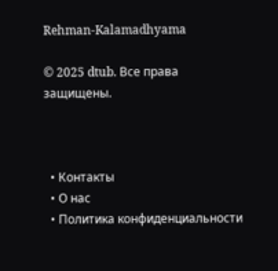Rehman-Kalamadhyama

© 2025 dtub. Все права защищены.



  • Контакты
  • О нас
  • Политика конфиденциальности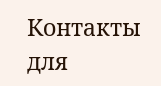Контакты для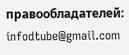правообладателей: infodtube@gmail.com